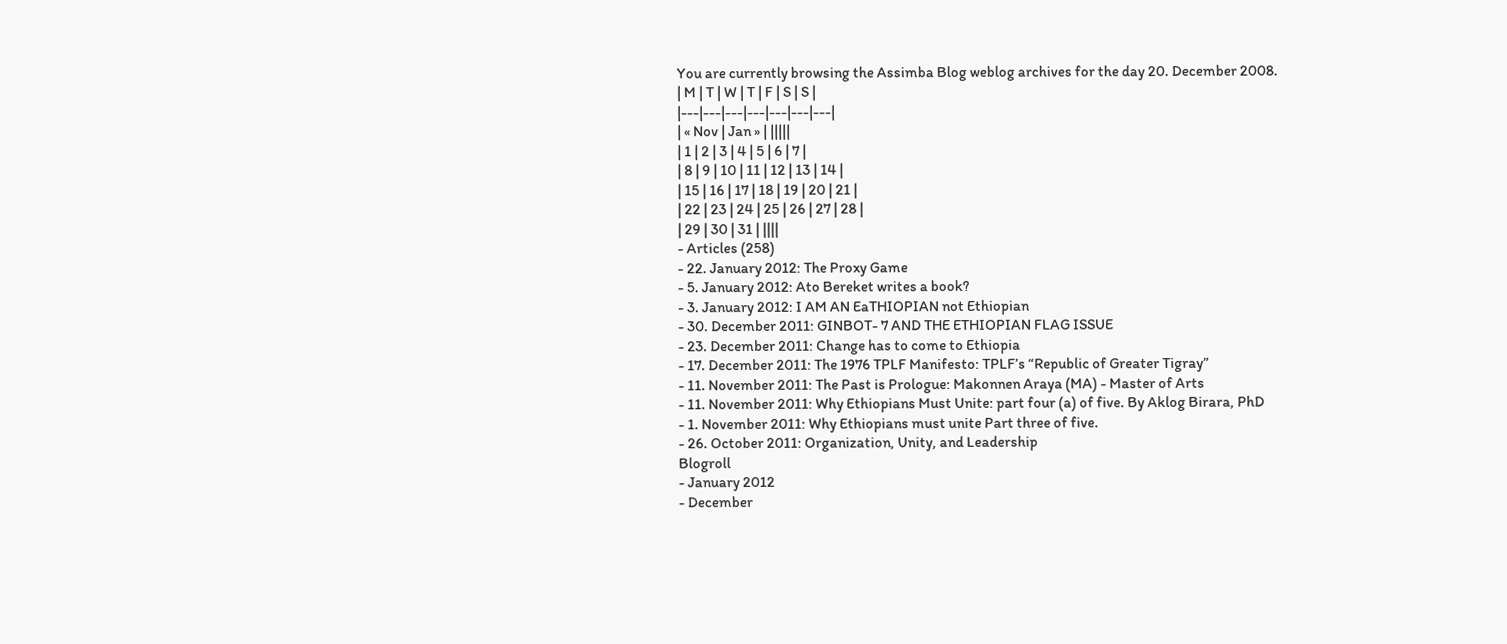You are currently browsing the Assimba Blog weblog archives for the day 20. December 2008.
| M | T | W | T | F | S | S |
|---|---|---|---|---|---|---|
| « Nov | Jan » | |||||
| 1 | 2 | 3 | 4 | 5 | 6 | 7 |
| 8 | 9 | 10 | 11 | 12 | 13 | 14 |
| 15 | 16 | 17 | 18 | 19 | 20 | 21 |
| 22 | 23 | 24 | 25 | 26 | 27 | 28 |
| 29 | 30 | 31 | ||||
- Articles (258)
- 22. January 2012: The Proxy Game
- 5. January 2012: Ato Bereket writes a book?
- 3. January 2012: I AM AN EaTHIOPIAN not Ethiopian
- 30. December 2011: GINBOT- 7 AND THE ETHIOPIAN FLAG ISSUE
- 23. December 2011: Change has to come to Ethiopia
- 17. December 2011: The 1976 TPLF Manifesto: TPLF’s “Republic of Greater Tigray”
- 11. November 2011: The Past is Prologue: Makonnen Araya (MA) - Master of Arts
- 11. November 2011: Why Ethiopians Must Unite: part four (a) of five. By Aklog Birara, PhD
- 1. November 2011: Why Ethiopians must unite Part three of five.
- 26. October 2011: Organization, Unity, and Leadership
Blogroll
- January 2012
- December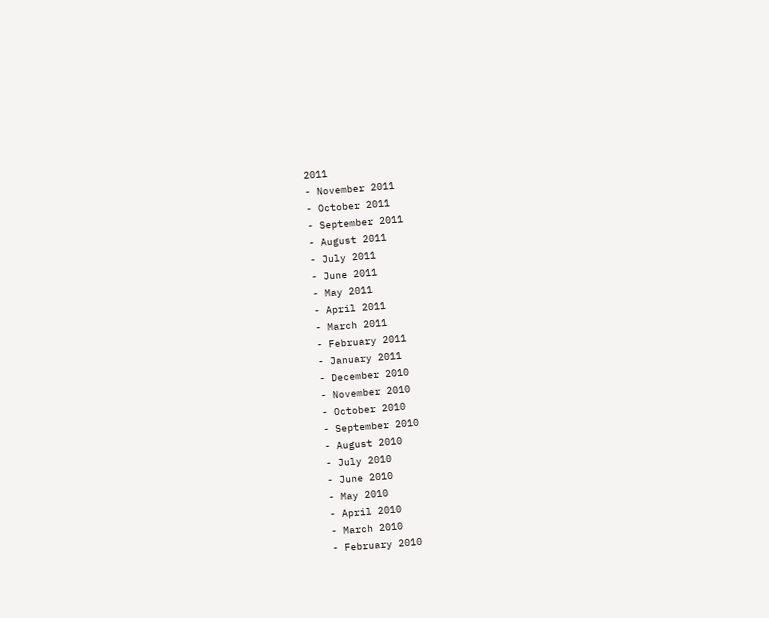2011
- November 2011
- October 2011
- September 2011
- August 2011
- July 2011
- June 2011
- May 2011
- April 2011
- March 2011
- February 2011
- January 2011
- December 2010
- November 2010
- October 2010
- September 2010
- August 2010
- July 2010
- June 2010
- May 2010
- April 2010
- March 2010
- February 2010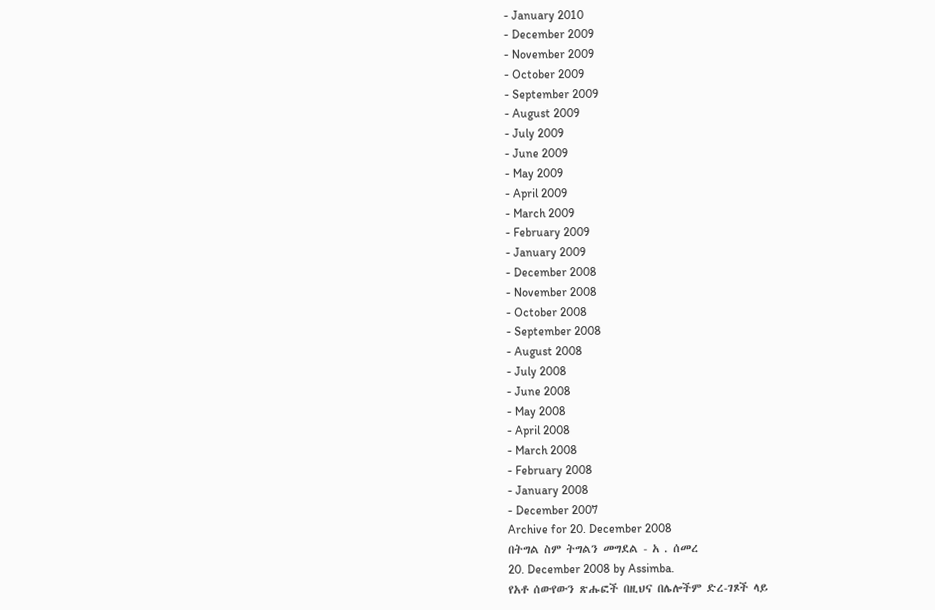- January 2010
- December 2009
- November 2009
- October 2009
- September 2009
- August 2009
- July 2009
- June 2009
- May 2009
- April 2009
- March 2009
- February 2009
- January 2009
- December 2008
- November 2008
- October 2008
- September 2008
- August 2008
- July 2008
- June 2008
- May 2008
- April 2008
- March 2008
- February 2008
- January 2008
- December 2007
Archive for 20. December 2008
በትግል ስም ትግልን መግደል - አ . ሰመረ
20. December 2008 by Assimba.
የአቶ ሰውየውን ጽሑፎች በዚህና በሌሎችም ድረ-ገጾች ላይ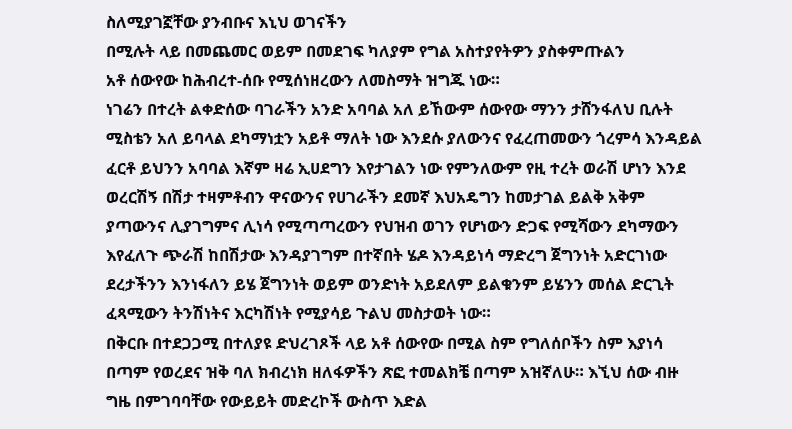ስለሚያገኟቸው ያንብቡና እኒህ ወገናችን
በሚሉት ላይ በመጨመር ወይም በመደገፍ ካለያም የግል አስተያየትዎን ያስቀምጡልን
አቶ ሰውየው ከሕብረተ-ሰቡ የሚሰነዘረውን ለመስማት ዝግጁ ነው።
ነገሬን በተረት ልቀድሰው ባገራችን አንድ አባባል አለ ይኸውም ሰውየው ማንን ታሸንፋለህ ቢሉት ሚስቴን አለ ይባላል ደካማነቷን አይቶ ማለት ነው እንደሱ ያለውንና የፈረጠመውን ጎረምሳ እንዳይል ፈርቶ ይህንን አባባል እኛም ዛሬ ኢሀደግን እየታገልን ነው የምንለውም የዚ ተረት ወራሽ ሆነን እንደ ወረርሽኝ በሽታ ተዛምቶብን ዋናውንና የሀገራችን ደመኛ እህአዴግን ከመታገል ይልቅ አቅም ያጣውንና ሊያገግምና ሊነሳ የሚጣጣረውን የህዝብ ወገን የሆነውን ድጋፍ የሚሻውን ደካማውን እየፈለጉ ጭራሽ ከበሽታው እንዳያገግም በተኛበት ሄዶ እንዳይነሳ ማድረግ ጀግንነት አድርገነው ደረታችንን እንነፋለን ይሄ ጀግንነት ወይም ወንድነት አይደለም ይልቁንም ይሄንን መሰል ድርጊት ፈጻሚውን ትንሽነትና እርካሽነት የሚያሳይ ጉልህ መስታወት ነው።
በቅርቡ በተደጋጋሚ በተለያዩ ድህረገጾች ላይ አቶ ሰውየው በሚል ስም የግለሰቦችን ስም እያነሳ በጣም የወረደና ዝቅ ባለ ክብረነክ ዘለፋዎችን ጽፎ ተመልክቼ በጣም አዝኛለሁ። እኚህ ሰው ብዙ ግዜ በምገባባቸው የውይይት መድረኮች ውስጥ እድል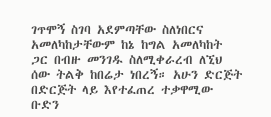ገጥሞኝ ስገባ አደምጣቸው ስለነበርና አመለካከታቸውም ከኔ ከግል አመለካከት ጋር በብዙ መንገዱ ስለሚቀራረብ ለኚህ ሰው ትልቅ ከበሬታ ነበረኝ። አሁን ድርጅት በድርጅት ላይ እየተፈጠረ ተቃዋሚው ቡድን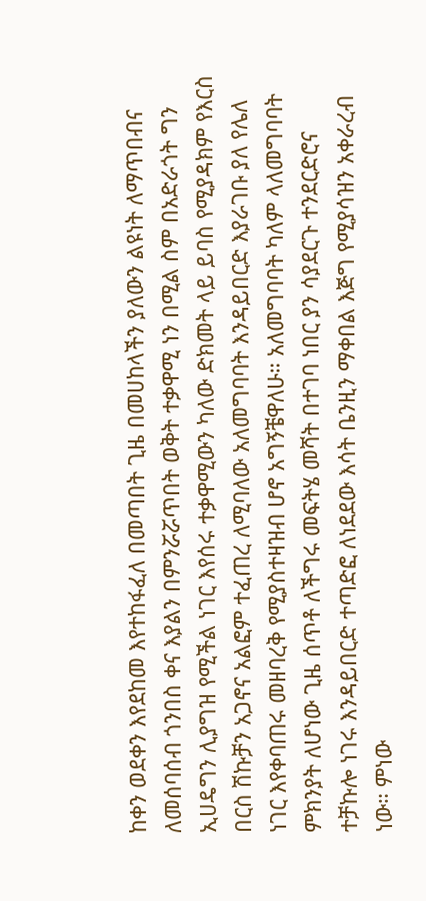ከቀን ወደቀን እየደከመ እየተከፋፈለ በመጣበት ጊዜ በመሀከላችን ያለውን ልዩነት ለማጥበብና ለመሰባሰብ ጎንበስ ቀና እያልን በምንሯሯጥበት ወቅት ተቃዋሚ ነን በሚል ስም በአድራጎት ግን ኢሀዴግን ሊያግዝ የሚችል ነገር እየሰሩ ተቃዋሚውን ካለው ድክመት ላይ ይባስ የሚያዳክም የእርስ በርስ ሽኩቻን አጋኖና አልፎም ተፈጠረ ለሚባለው አለመግባባት እንዳይበርድ እያራገቡ ያለ የሌለ ነገር እየቀባጠሩ መዘባረቅ የሚያስተዛዝብ ሆኖ አግኝቼዋለሁ። አለመግባባት ካለም ላለመግባባት ምክንያት ለሆነው ጊዜ ሰጥቶ ለችግሩ መፍትሄ መሻት በተገባ ነበር ያን ሳያደርጉ ተንደርድሮና ተቻኩሎ ነገሩ እንዳይበርድ ተጣድፎ ለነደደው እሳት ቤንዚን ማቀበል እጅግ የሚያሳዝን አቀራረብ ነው። ምነው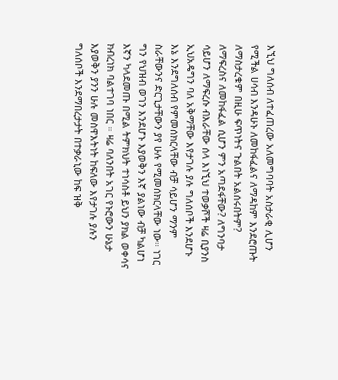እኚህ ግለሰብ ለተፈጠረው አለመግባባት አስታራቂ ሊሆን የሚችል ሀሳብ እንዳሁኑ ለመከፋፈልና ለማዳከም እንደሮጡት ለማስታረቁም በዚሁ ፍጥነትና ጉልበት አልሰሩበትም? ለማፍረስና ለመከፋፈል ሲሆን ምን አጣደፋቸው? ለግንባታ ሳይሆን ለማፍረሱ ብእራቸው ሰላ እነኚህ ተወቃሾች ዛሬ ቢያንስ ኢህአዴግን ባለ አቅማቸው እየታገሉ ያሉ ግለሰቦች እንደሆኑ እኔ እንደግለሰብ የምመሰክርላቸው ብቻ ሳይሆን ማንም ስራቸውንና ድርጊታቸውን ያየ ሁሉ የሚመሰክርላቸው ነው። ነገር ግን የህዝብ ወገን እንደሆኑ እያወቅን እኛ ያልነው ብቻ ካልሆነ እኛን ካላደመጡ በሚል ትምክህት ተነሳስቶ ይህን ያክል ወቀሳና ክብረነክ ባልተገባ ነበር ። ዛሬ ባለንበት አገር የኑሮውን ሁኔታ እያወቅን ያንን ሁሉ መስዋእትነት ከፍለው እየታገሉ ያሉን ግለሰቦች እንደማበረታታት በተቃራኒው ከፍ ዝቅ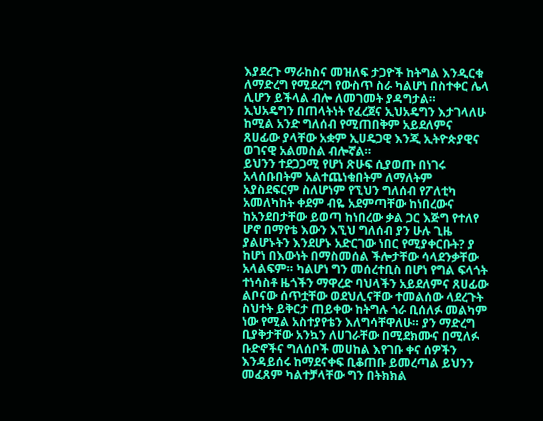እያደረጉ ማራከስና መዝለፍ ታጋዮች ከትግል እንዲርቁ ለማድረግ የሚደረግ የውስጥ ስራ ካልሆነ በስተቀር ሌላ ሊሆን ይችላል ብሎ ለመገመት ያዳግታል።
ኢህአዴግን በጠላትነት የፈረጀና ኢህአዴግን እታገላለሁ ከሚል አንድ ግለሰብ የሚጠበቅም አይደለምና ጸሀፊው ያላቸው አቋም ኢሀዴጋዊ እንጂ ኢትዮጵያዊና ወገናዊ አልመስል ብሎኛል።
ይህንን ተደጋጋሚ የሆነ ጽሁፍ ሲያወጡ በነገሩ አላሰቡበትም አልተጨነቁበትም ለማለትም አያስደፍርም ስለሆነም የኚህን ግለሰብ የፖለቲካ አመለካከት ቀደም ብዬ አደምጣቸው ከነበረውና ከአንደበታቸው ይወጣ ከነበረው ቃል ጋር እጅግ የተለየ ሆኖ በማየቴ እውን እኚህ ግለሰብ ያን ሁሉ ጊዜ ያልሆኑትን እንደሆኑ አድርገው ነበር የሚያቀርቡት? ያ ከሆነ በእውነት በማስመሰል ችሎታቸው ሳላደንቃቸው አላልፍም። ካልሆነ ግን መሰረተቢስ በሆነ የግል ፍላጎት ተነሳስቶ ዜጎችን ማዋረድ ባህላችን አይደለምና ጸሀፊው ልቦናው ሰጥቷቸው ወደህሊናቸው ተመልሰው ላደረጉት ስህተት ይቅርታ ጠይቀው ከትግሉ ጎራ ቢሰለፉ መልካም ነው የሚል አስተያየቴን እለግሳቸዋለሁ። ያን ማድረግ ቢያቅታቸው አንኳን ለሀገራቸው በሚደክሙና በሚለፉ ቡድኖችና ግለሰቦች መሀከል እየገቡ ቀና ሰዎችን እንዳይሰሩ ከማደናቀፍ ቢቆጠቡ ይመረጣል ይህንን መፈጸም ካልተቻላቸው ግን በትክክል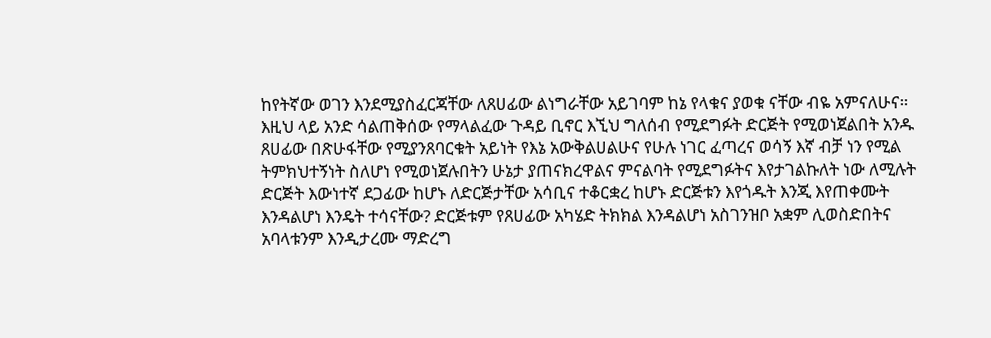ከየትኛው ወገን እንደሚያስፈርጃቸው ለጸሀፊው ልነግራቸው አይገባም ከኔ የላቁና ያወቁ ናቸው ብዬ አምናለሁና።
እዚህ ላይ አንድ ሳልጠቅሰው የማላልፈው ጉዳይ ቢኖር እኚህ ግለሰብ የሚደግፉት ድርጅት የሚወነጀልበት አንዱ ጸሀፊው በጽሁፋቸው የሚያንጸባርቁት አይነት የእኔ አውቅልሀልሁና የሁሉ ነገር ፈጣረና ወሳኝ እኛ ብቻ ነን የሚል ትምክህተኝነት ስለሆነ የሚወነጀሉበትን ሁኔታ ያጠናክረዋልና ምናልባት የሚደግፉትና እየታገልኩለት ነው ለሚሉት ድርጅት እውነተኛ ደጋፊው ከሆኑ ለድርጅታቸው አሳቢና ተቆርቋረ ከሆኑ ድርጅቱን እየጎዱት እንጂ እየጠቀሙት እንዳልሆነ እንዴት ተሳናቸው? ድርጅቱም የጸሀፊው አካሄድ ትክክል እንዳልሆነ አስገንዝቦ አቋም ሊወስድበትና አባላቱንም እንዲታረሙ ማድረግ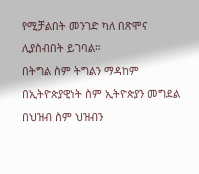የሚቻልበት መንገድ ካለ በጽሞና ሊያስብበት ይገባል።
በትግል ስም ትግልን ማዳከም በኢትዮጵያዊነት ስም ኢትዮጵያን መግደል በህዝብ ስም ህዝብን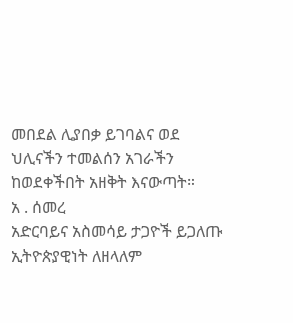መበደል ሊያበቃ ይገባልና ወደ ህሊናችን ተመልሰን አገራችን ከወደቀችበት አዘቅት እናውጣት።
አ . ሰመረ
አድርባይና አስመሳይ ታጋዮች ይጋለጡ
ኢትዮጵያዊነት ለዘላለም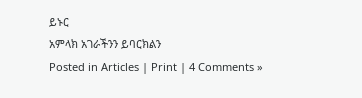ይኑር
አምላክ አገራችንን ይባርክልን
Posted in Articles | Print | 4 Comments »